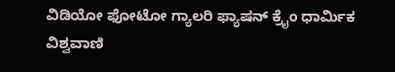ವಿಡಿಯೋ ಫೋಟೋ ಗ್ಯಾಲರಿ ಫ್ಯಾಷನ್ ಕ್ರೈಂ ಧಾರ್ಮಿಕ ವಿಶ್ವವಾಣಿ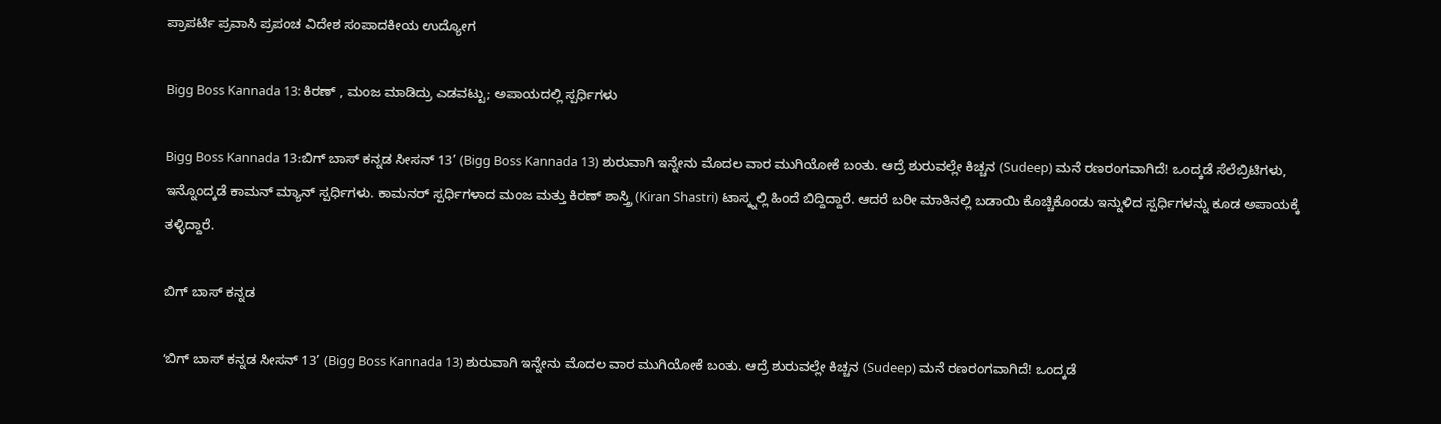ಪ್ರಾಪರ್ಟಿ ಪ್ರವಾಸಿ ಪ್ರಪಂಚ ವಿದೇಶ ಸಂಪಾದಕೀಯ ಉದ್ಯೋಗ

Bigg Boss Kannada 13: ಕಿರಣ್‌ , ಮಂಜ ಮಾಡಿದ್ರು ಎಡವಟ್ಟು; ಅಪಾಯದಲ್ಲಿ ಸ್ಪರ್ಧಿಗಳು

Bigg Boss Kannada 13:ಬಿಗ್ ಬಾಸ್ ಕನ್ನಡ ಸೀಸನ್ 13’ (Bigg Boss Kannada 13) ಶುರುವಾಗಿ ಇನ್ನೇನು ಮೊದಲ ವಾರ ಮುಗಿಯೋಕೆ ಬಂತು. ಆದ್ರೆ ಶುರುವಲ್ಲೇ ಕಿಚ್ಚನ (Sudeep) ಮನೆ ರಣರಂಗವಾಗಿದೆ! ಒಂದ್ಕಡೆ ಸೆಲೆಬ್ರಿಟಿಗಳು, ಇನ್ನೊಂದ್ಕಡೆ ಕಾಮನ್‌ ಮ್ಯಾನ್ ಸ್ಪರ್ಧಿಗಳು. ಕಾಮನರ್ ಸ್ಪರ್ಧಿಗಳಾದ ಮಂಜ ಮತ್ತು ಕಿರಣ್ ಶಾಸ್ತ್ರಿ (Kiran Shastri) ಟಾಸ್ಕ್ನಲ್ಲಿ ಹಿಂದೆ ಬಿದ್ದಿದ್ದಾರೆ. ಆದರೆ ಬರೀ ಮಾತಿನಲ್ಲಿ ಬಡಾಯಿ ಕೊಚ್ಚಿಕೊಂಡು ಇನ್ನುಳಿದ ಸ್ಪರ್ಧಿಗಳನ್ನು ಕೂಡ ಅಪಾಯಕ್ಕೆ ತಳ್ಳಿದ್ದಾರೆ.

ಬಿಗ್‌ ಬಾಸ್‌ ಕನ್ನಡ

ʻಬಿಗ್ ಬಾಸ್ ಕನ್ನಡ ಸೀಸನ್ 13’ (Bigg Boss Kannada 13) ಶುರುವಾಗಿ ಇನ್ನೇನು ಮೊದಲ ವಾರ ಮುಗಿಯೋಕೆ ಬಂತು. ಆದ್ರೆ ಶುರುವಲ್ಲೇ ಕಿಚ್ಚನ (Sudeep) ಮನೆ ರಣರಂಗವಾಗಿದೆ! ಒಂದ್ಕಡೆ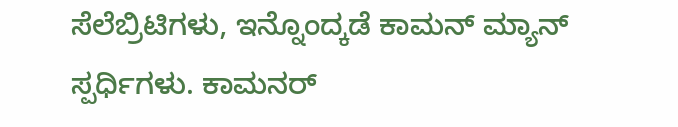ಸೆಲೆಬ್ರಿಟಿಗಳು, ಇನ್ನೊಂದ್ಕಡೆ ಕಾಮನ್‌ ಮ್ಯಾನ್ ಸ್ಪರ್ಧಿಗಳು. ಕಾಮನರ್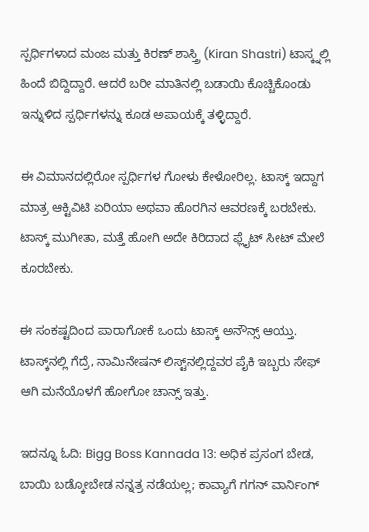ಸ್ಪರ್ಧಿಗಳಾದ ಮಂಜ ಮತ್ತು ಕಿರಣ್ ಶಾಸ್ತ್ರಿ (Kiran Shastri) ಟಾಸ್ಕ್ನಲ್ಲಿ ಹಿಂದೆ ಬಿದ್ದಿದ್ದಾರೆ. ಆದರೆ ಬರೀ ಮಾತಿನಲ್ಲಿ ಬಡಾಯಿ ಕೊಚ್ಚಿಕೊಂಡು ಇನ್ನುಳಿದ ಸ್ಪರ್ಧಿಗಳನ್ನು ಕೂಡ ಅಪಾಯಕ್ಕೆ ತಳ್ಳಿದ್ದಾರೆ.

ಈ ವಿಮಾನದಲ್ಲಿರೋ ಸ್ಪರ್ಧಿಗಳ ಗೋಳು ಕೇಳೋರಿಲ್ಲ. ಟಾಸ್ಕ್ ಇದ್ದಾಗ ಮಾತ್ರ ಆಕ್ಟಿವಿಟಿ ಏರಿಯಾ ಅಥವಾ ಹೊರಗಿನ ಆವರಣಕ್ಕೆ ಬರಬೇಕು. ಟಾಸ್ಕ್ ಮುಗೀತಾ, ಮತ್ತೆ ಹೋಗಿ ಅದೇ ಕಿರಿದಾದ ಫ್ಲೈಟ್ ಸೀಟ್ ಮೇಲೆ ಕೂರಬೇಕು.

ಈ ಸಂಕಷ್ಟದಿಂದ ಪಾರಾಗೋಕೆ ಒಂದು ಟಾಸ್ಕ್ ಅನೌನ್ಸ್ ಆಯ್ತು. ಟಾಸ್ಕ್‌ನಲ್ಲಿ ಗೆದ್ರೆ, ನಾಮಿನೇಷನ್ ಲಿಸ್ಟ್‌ನಲ್ಲಿದ್ದವರ ಪೈಕಿ ಇಬ್ಬರು ಸೇಫ್ ಆಗಿ ಮನೆಯೊಳಗೆ ಹೋಗೋ ಚಾನ್ಸ್‌ ಇತ್ತು.

ಇದನ್ನೂ ಓದಿ: Bigg Boss Kannada 13: ಅಧಿಕ ಪ್ರಸಂಗ ಬೇಡ, ಬಾಯಿ ಬಡ್ಕೋಬೇಡ ನನ್ನತ್ರ ನಡೆಯಲ್ಲ; ಕಾವ್ಯಾಗೆ ಗಗನ್‌ ವಾರ್ನಿಂಗ್‌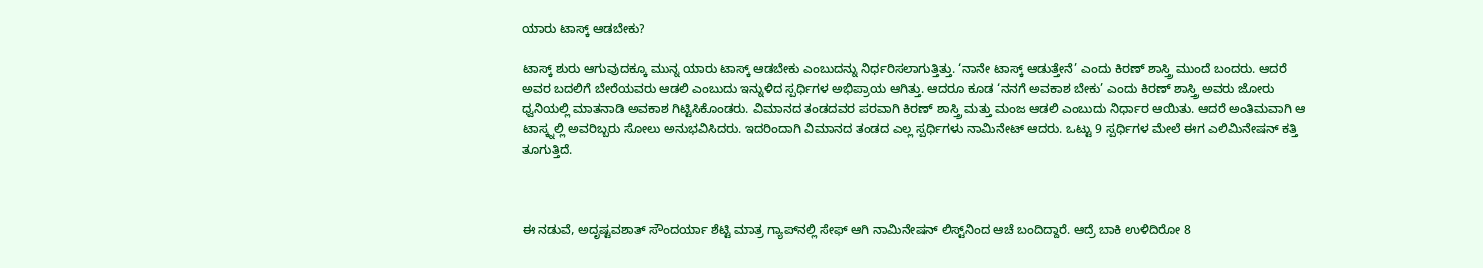ಯಾರು ಟಾಸ್ಕ್ ಆಡಬೇಕು?

ಟಾಸ್ಕ್ ಶುರು ಆಗುವುದಕ್ಕೂ ಮುನ್ನ ಯಾರು ಟಾಸ್ಕ್ ಆಡಬೇಕು ಎಂಬುದನ್ನು ನಿರ್ಧರಿಸಲಾಗುತ್ತಿತ್ತು. ‘ನಾನೇ ಟಾಸ್ಕ್ ಆಡುತ್ತೇನೆ’ ಎಂದು ಕಿರಣ್ ಶಾಸ್ತ್ರಿ ಮುಂದೆ ಬಂದರು. ಆದರೆ ಅವರ ಬದಲಿಗೆ ಬೇರೆಯವರು ಆಡಲಿ ಎಂಬುದು ಇನ್ನುಳಿದ ಸ್ಪರ್ಧಿಗಳ ಅಭಿಪ್ರಾಯ ಆಗಿತ್ತು. ಆದರೂ ಕೂಡ ‘ನನಗೆ ಅವಕಾಶ ಬೇಕು’ ಎಂದು ಕಿರಣ್ ಶಾಸ್ತ್ರಿ ಅವರು ಜೋರು ಧ್ವನಿಯಲ್ಲಿ ಮಾತನಾಡಿ ಅವಕಾಶ ಗಿಟ್ಟಿಸಿಕೊಂಡರು. ವಿಮಾನದ ತಂಡದವರ ಪರವಾಗಿ ಕಿರಣ್ ಶಾಸ್ತ್ರಿ ಮತ್ತು ಮಂಜ ಆಡಲಿ ಎಂಬುದು ನಿರ್ಧಾರ ಆಯಿತು. ಆದರೆ ಅಂತಿಮವಾಗಿ ಆ ಟಾಸ್ಕ್ನಲ್ಲಿ ಅವರಿಬ್ಬರು ಸೋಲು ಅನುಭವಿಸಿದರು. ಇದರಿಂದಾಗಿ ವಿಮಾನದ ತಂಡದ ಎಲ್ಲ ಸ್ಪರ್ಧಿಗಳು ನಾಮಿನೇಟ್ ಆದರು. ಒಟ್ಟು 9 ಸ್ಪರ್ಧಿಗಳ ಮೇಲೆ ಈಗ ಎಲಿಮಿನೇಷನ್ ಕತ್ತಿ ತೂಗುತ್ತಿದೆ.



ಈ ನಡುವೆ, ಅದೃಷ್ಟವಶಾತ್ ಸೌಂದರ್ಯಾ ಶೆಟ್ಟಿ ಮಾತ್ರ ಗ್ಯಾಪ್‌ನಲ್ಲಿ ಸೇಫ್ ಆಗಿ ನಾಮಿನೇಷನ್ ಲಿಸ್ಟ್‌ನಿಂದ ಆಚೆ ಬಂದಿದ್ದಾರೆ. ಆದ್ರೆ ಬಾಕಿ ಉಳಿದಿರೋ 8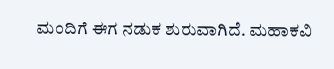ಮಂದಿಗೆ ಈಗ ನಡುಕ ಶುರುವಾಗಿದೆ. ಮಹಾಕವಿ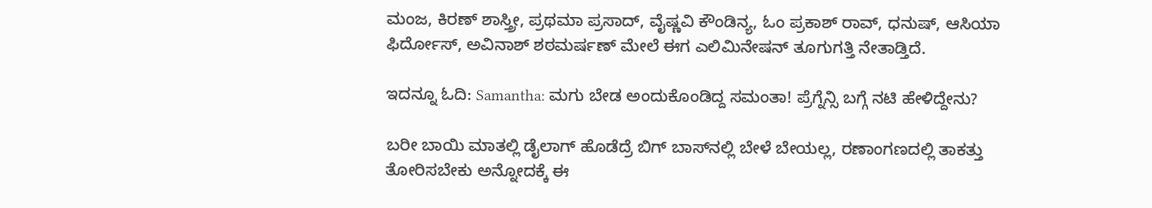ಮಂಜ, ಕಿರಣ್‌ ಶಾಸ್ತ್ರೀ, ಪ್ರಥಮಾ ಪ್ರಸಾದ್‌, ವೈಷ್ಣವಿ ಕೌಂಡಿನ್ಯ, ಓಂ ಪ್ರಕಾಶ್‌ ರಾವ್‌, ಧನುಷ್‌, ಆಸಿಯಾ ಫಿರ್ದೋಸ್‌, ಅವಿನಾಶ್‌ ಶಠಮರ್ಷಣ್ ಮೇಲೆ ಈಗ ಎಲಿಮಿನೇಷನ್ ತೂಗುಗತ್ತಿ ನೇತಾಡ್ತಿದೆ.

ಇದನ್ನೂ ಓದಿ: Samantha: ಮಗು ಬೇಡ ಅಂದುಕೊಂಡಿದ್ದ ಸಮಂತಾ! ಪ್ರೆಗ್ನೆನ್ಸಿ ಬಗ್ಗೆ ನಟಿ ಹೇಳಿದ್ದೇನು?

ಬರೀ ಬಾಯಿ ಮಾತಲ್ಲಿ ಡೈಲಾಗ್ ಹೊಡೆದ್ರೆ ಬಿಗ್ ಬಾಸ್‌ನಲ್ಲಿ ಬೇಳೆ ಬೇಯಲ್ಲ, ರಣಾಂಗಣದಲ್ಲಿ ತಾಕತ್ತು ತೋರಿಸಬೇಕು ಅನ್ನೋದಕ್ಕೆ ಈ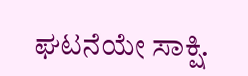ಘಟನೆಯೇ ಸಾಕ್ಷಿ.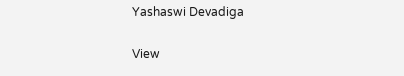Yashaswi Devadiga

View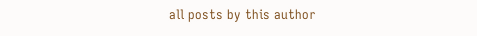all posts by this author